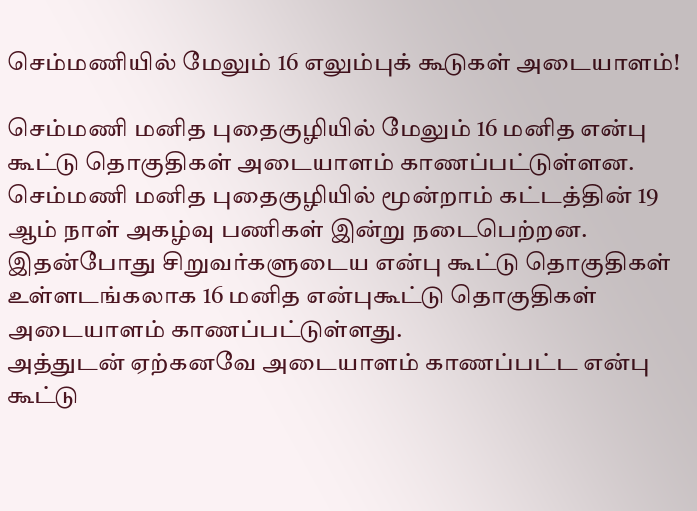செம்மணியில் மேலும் 16 எலும்புக் கூடுகள் அடையாளம்!

செம்மணி மனித புதைகுழியில் மேலும் 16 மனித என்பு கூட்டு தொகுதிகள் அடையாளம் காணப்பட்டுள்ளன.
செம்மணி மனித புதைகுழியில் மூன்றாம் கட்டத்தின் 19 ஆம் நாள் அகழ்வு பணிகள் இன்று நடைபெற்றன.
இதன்போது சிறுவர்களுடைய என்பு கூட்டு தொகுதிகள் உள்ளடங்கலாக 16 மனித என்புகூட்டு தொகுதிகள் அடையாளம் காணப்பட்டுள்ளது.
அத்துடன் ஏற்கனவே அடையாளம் காணப்பட்ட என்பு கூட்டு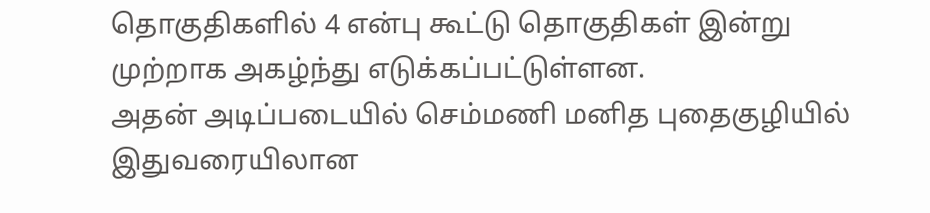தொகுதிகளில் 4 என்பு கூட்டு தொகுதிகள் இன்று முற்றாக அகழ்ந்து எடுக்கப்பட்டுள்ளன.
அதன் அடிப்படையில் செம்மணி மனித புதைகுழியில் இதுவரையிலான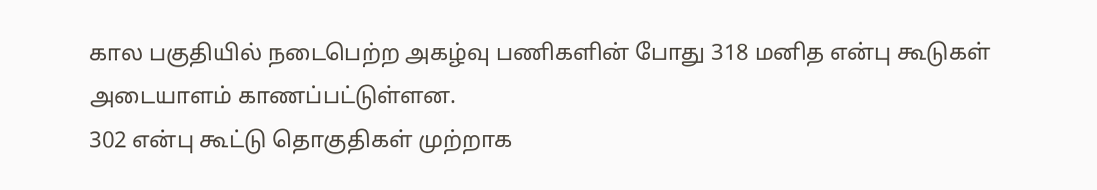கால பகுதியில் நடைபெற்ற அகழ்வு பணிகளின் போது 318 மனித என்பு கூடுகள் அடையாளம் காணப்பட்டுள்ளன.
302 என்பு கூட்டு தொகுதிகள் முற்றாக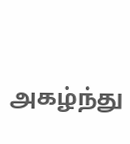அகழ்ந்து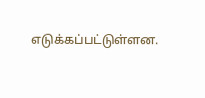எடுக்கப்பட்டுள்ளன.